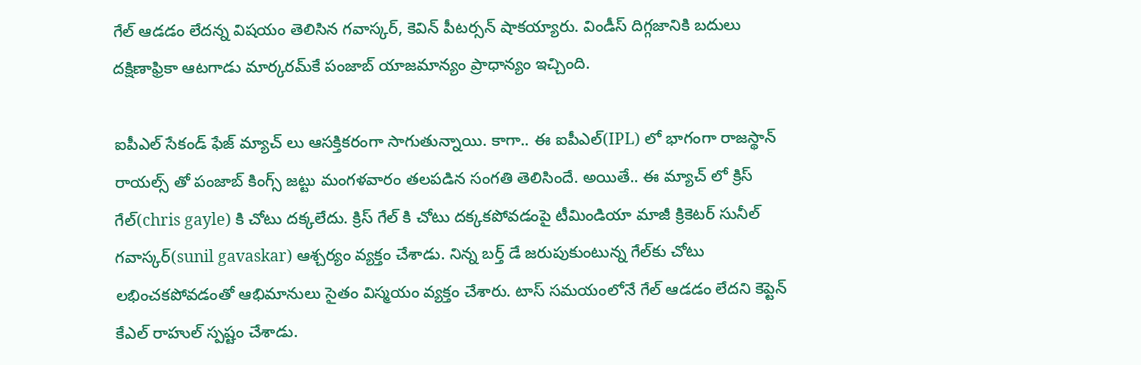గేల్ ఆడడం లేదన్న విషయం తెలిసిన గవాస్కర్, కెవిన్ పీటర్సన్ షాకయ్యారు. విండీస్ దిగ్గజానికి బదులు దక్షిణాఫ్రికా ఆటగాడు మార్కరమ్‌కే పంజాబ్ యాజమాన్యం ప్రాధాన్యం ఇచ్చింది.

ఐపీఎల్ సేకండ్ ఫేజ్ మ్యాచ్ లు ఆసక్తికరంగా సాగుతున్నాయి. కాగా.. ఈ ఐపీఎల్(IPL) లో భాగంగా రాజస్థాన్ రాయల్స్ తో పంజాబ్ కింగ్స్ జట్టు మంగళవారం తలపడిన సంగతి తెలిసిందే. అయితే.. ఈ మ్యాచ్ లో క్రిస్ గేల్(chris gayle) కి చోటు దక్కలేదు. క్రిస్ గేల్ కి చోటు దక్కకపోవడంపై టీమిండియా మాజీ క్రికెటర్ సునీల్ గవాస్కర్(sunil gavaskar) ఆశ్చర్యం వ్యక్తం చేశాడు. నిన్న బర్త్ డే జరుపుకుంటున్న గేల్‌‌కు చోటు లభించకపోవడంతో ఆభిమానులు సైతం విస్మయం వ్యక్తం చేశారు. టాస్ సమయంలోనే గేల్ ఆడడం లేదని కెప్టెన్ కేఎల్ రాహుల్ స్పష్టం చేశాడు.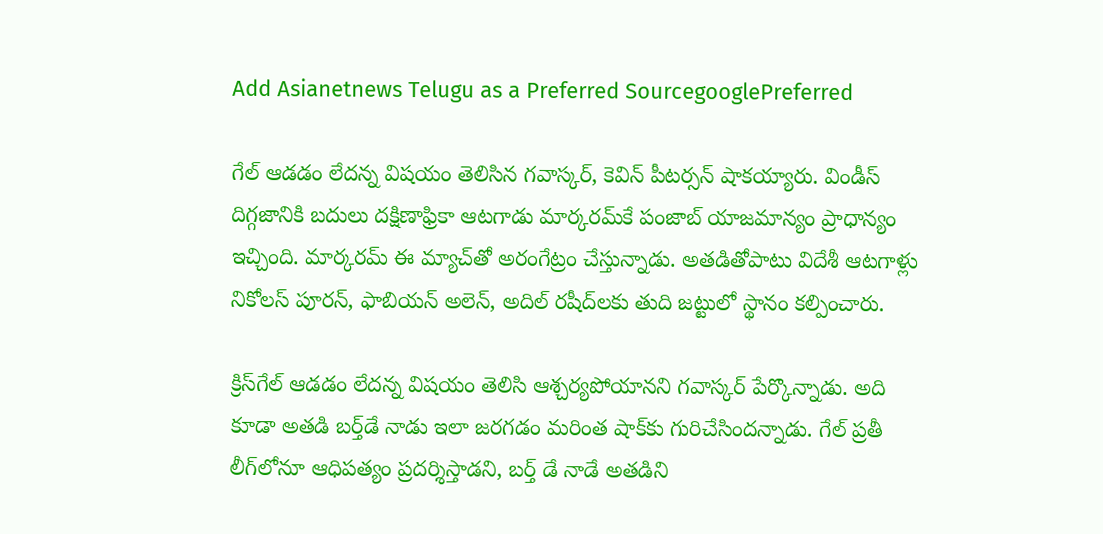Add Asianetnews Telugu as a Preferred SourcegooglePreferred

గేల్ ఆడడం లేదన్న విషయం తెలిసిన గవాస్కర్, కెవిన్ పీటర్సన్ షాకయ్యారు. విండీస్ దిగ్గజానికి బదులు దక్షిణాఫ్రికా ఆటగాడు మార్కరమ్‌కే పంజాబ్ యాజమాన్యం ప్రాధాన్యం ఇచ్చింది. మార్కరమ్ ఈ మ్యాచ్‌తో అరంగేట్రం చేస్తున్నాడు. అతడితోపాటు విదేశీ ఆటగాళ్లు నికోలస్ పూరన్, ఫాబియన్ అలెన్, అదిల్ రషీద్‌లకు తుది జట్టులో స్థానం కల్పించారు.

క్రిస్‌గేల్ ఆడడం లేదన్న విషయం తెలిసి ఆశ్చర్యపోయానని గవాస్కర్ పేర్కొన్నాడు. అది కూడా అతడి బర్త్‌డే నాడు ఇలా జరగడం మరింత షాక్‌కు గురిచేసిందన్నాడు. గేల్ ప్రతీ లీగ్‌లోనూ ఆధిపత్యం ప్రదర్శిస్తాడని, బర్త్ డే నాడే అతడిని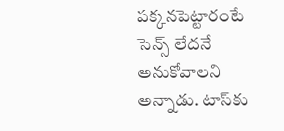పక్కనపెట్టారంటే సెన్స్ లేదనే అనుకోవాలని అన్నాడు. టాస్‌కు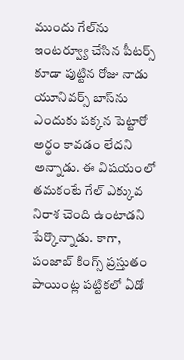ముందు గేల్‌ను ఇంటర్వ్యూ చేసిన పీటర్స్ కూడా పుట్టిన రోజు నాడు యూనివర్స్ బాస్‌ను ఎందుకు పక్కన పెట్టారో అర్థం కావడం లేదని అన్నాడు. ఈ విషయంలో తమకంటే గేల్‌ ఎక్కువ నిరాశ చెంది ఉంటాడని పేర్కొన్నాడు. కాగా, పంజాబ్ కింగ్స్ ప్రస్తుతం పాయింట్ల పట్టికలో ఏడో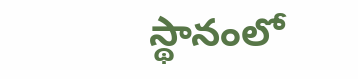స్థానంలో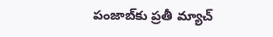పంజాబ్‌కు ప్రతీ మ్యాచ్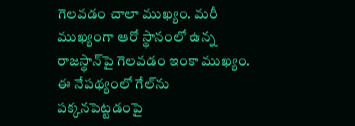గెలవడం చాలా ముఖ్యం. మరీ ముఖ్యంగా ఆరో స్థానంలో ఉన్న రాజస్థాన్‌పై గెలవడం ఇంకా ముఖ్యం. ఈ నేపథ్యంలో గేల్‌ను పక్కనపెట్టడంపై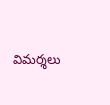విమర్శలు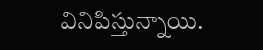వినిపిస్తున్నాయి.